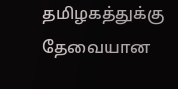தமிழகத்துக்கு தேவையான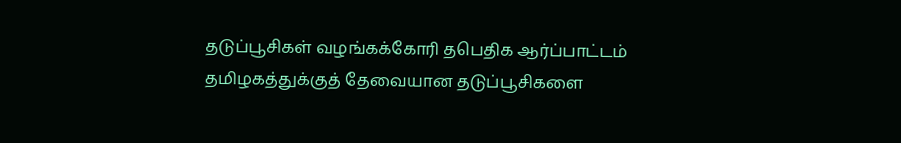தடுப்பூசிகள் வழங்கக்கோரி தபெதிக ஆர்ப்பாட்டம்
தமிழகத்துக்குத் தேவையான தடுப்பூசிகளை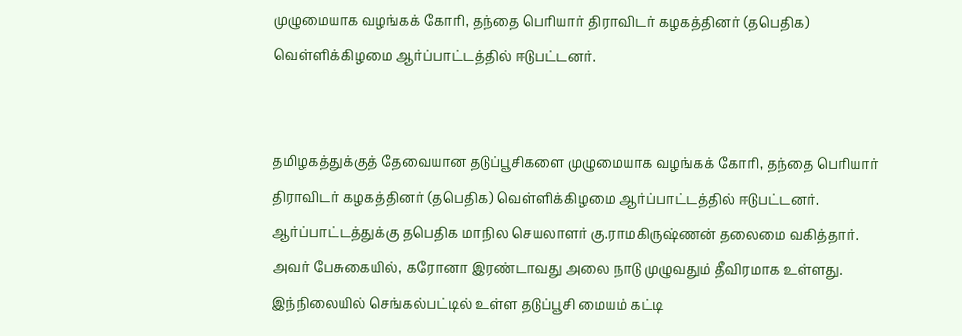முழுமையாக வழங்கக் கோரி, தந்தை பெரியார் திராவிடர் கழகத்தினர் (தபெதிக) வெள்ளிக்கிழமை ஆர்ப்பாட்டத்தில் ஈடுபட்டனர்.


தமிழகத்துக்குத் தேவையான தடுப்பூசிகளை முழுமையாக வழங்கக் கோரி, தந்தை பெரியார் திராவிடர் கழகத்தினர் (தபெதிக) வெள்ளிக்கிழமை ஆர்ப்பாட்டத்தில் ஈடுபட்டனர்.
ஆர்ப்பாட்டத்துக்கு தபெதிக மாநில செயலாளர் கு.ராமகிருஷ்ணன் தலைமை வகித்தார். அவர் பேசுகையில், கரோனா இரண்டாவது அலை நாடு முழுவதும் தீவிரமாக உள்ளது. இந்நிலையில் செங்கல்பட்டில் உள்ள தடுப்பூசி மையம் கட்டி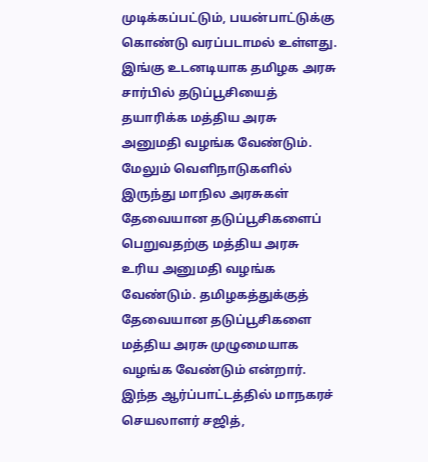முடிக்கப்பட்டும், பயன்பாட்டுக்கு கொண்டு வரப்படாமல் உள்ளது. இங்கு உடனடியாக தமிழக அரசு சார்பில் தடுப்பூசியைத் தயாரிக்க மத்திய அரசு அனுமதி வழங்க வேண்டும்.
மேலும் வெளிநாடுகளில் இருந்து மாநில அரசுகள் தேவையான தடுப்பூசிகளைப் பெறுவதற்கு மத்திய அரசு உரிய அனுமதி வழங்க வேண்டும். தமிழகத்துக்குத் தேவையான தடுப்பூசிகளை மத்திய அரசு முழுமையாக வழங்க வேண்டும் என்றார்.
இந்த ஆர்ப்பாட்டத்தில் மாநகரச் செயலாளர் சஜித்,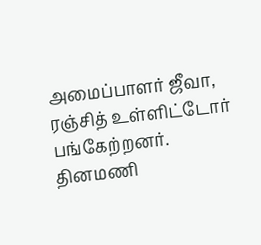அமைப்பாளர் ஜீவா, ரஞ்சித் உள்ளிட்டோர் பங்கேற்றனர்.
தினமணி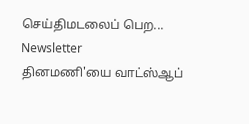செய்திமடலைப் பெற... Newsletter
தினமணி'யை வாட்ஸ்ஆப்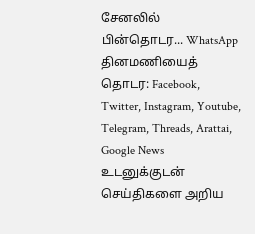சேனலில் பின்தொடர... WhatsApp
தினமணியைத் தொடர: Facebook, Twitter, Instagram, Youtube, Telegram, Threads, Arattai, Google News
உடனுக்குடன் செய்திகளை அறிய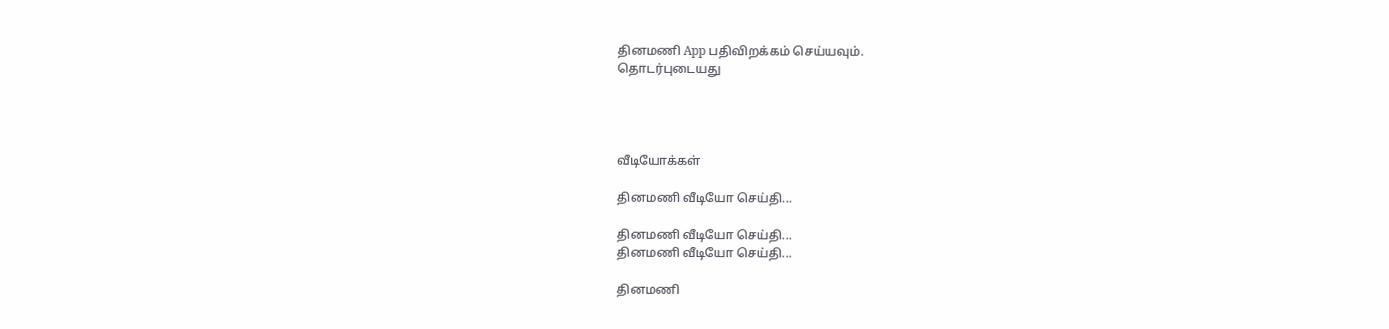தினமணி App பதிவிறக்கம் செய்யவும்.
தொடர்புடையது




வீடியோக்கள்

தினமணி வீடியோ செய்தி...

தினமணி வீடியோ செய்தி...
தினமணி வீடியோ செய்தி...

தினமணி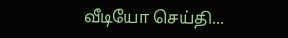வீடியோ செய்தி...